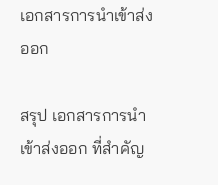เอกสารการนำเข้าส่งออก

สรุป เอกสารการนำเข้าส่งออก ที่สำคัญ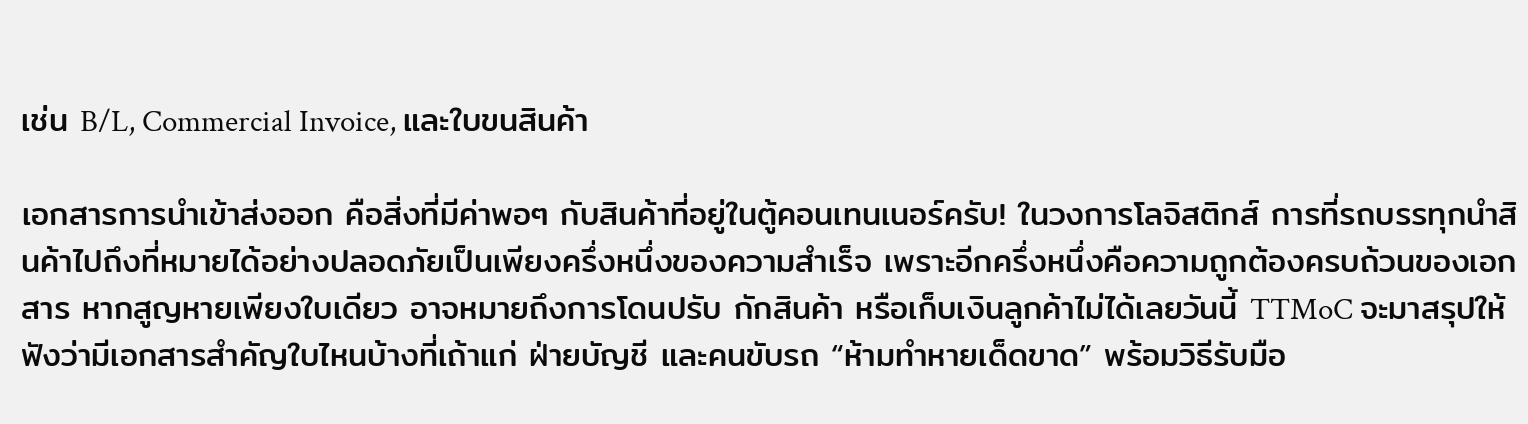เช่น B/L, Commercial Invoice, และใบขนสินค้า

เอกสารการนำเข้าส่งออก คือสิ่งที่มีค่าพอๆ กับสินค้าที่อยู่ในตู้คอนเทนเนอร์ครับ! ในวงการโลจิสติกส์ การที่รถบรรทุกนำสินค้าไปถึงที่หมายได้อย่างปลอดภัยเป็นเพียงครึ่งหนึ่งของความสำเร็จ เพราะอีกครึ่งหนึ่งคือความถูกต้องครบถ้วนของเอกสาร หากสูญหายเพียงใบเดียว อาจหมายถึงการโดนปรับ กักสินค้า หรือเก็บเงินลูกค้าไม่ได้เลยวันนี้ TTMoC จะมาสรุปให้ฟังว่ามีเอกสารสำคัญใบไหนบ้างที่เถ้าแก่ ฝ่ายบัญชี และคนขับรถ “ห้ามทำหายเด็ดขาด” พร้อมวิธีรับมือ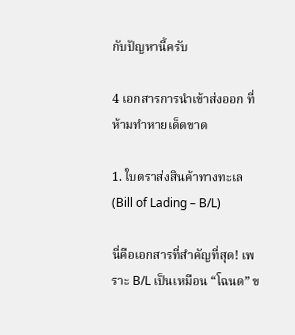กับปัญหานี้ครับ

4 เอกสารการนำเข้าส่งออก ที่ห้ามทำหายเด็ดขาด

1. ใบตราส่งสินค้าทางทะเล (Bill of Lading – B/L)

นี่คือเอกสารที่สำคัญที่สุด! เพราะ B/L เป็นเหมือน “โฉนด” ข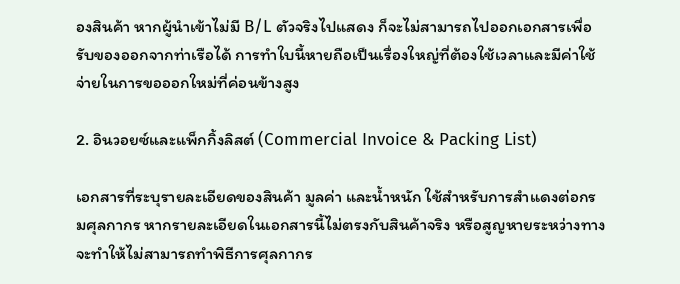องสินค้า หากผู้นำเข้าไม่มี B/L ตัวจริงไปแสดง ก็จะไม่สามารถไปออกเอกสารเพื่อรับของออกจากท่าเรือได้ การทำใบนี้หายถือเป็นเรื่องใหญ่ที่ต้องใช้เวลาและมีค่าใช้จ่ายในการขอออกใหม่ที่ค่อนข้างสูง

2. อินวอยซ์และแพ็กกิ้งลิสต์ (Commercial Invoice & Packing List)

เอกสารที่ระบุรายละเอียดของสินค้า มูลค่า และน้ำหนัก ใช้สำหรับการสำแดงต่อกรมศุลกากร หากรายละเอียดในเอกสารนี้ไม่ตรงกับสินค้าจริง หรือสูญหายระหว่างทาง จะทำให้ไม่สามารถทำพิธีการศุลกากร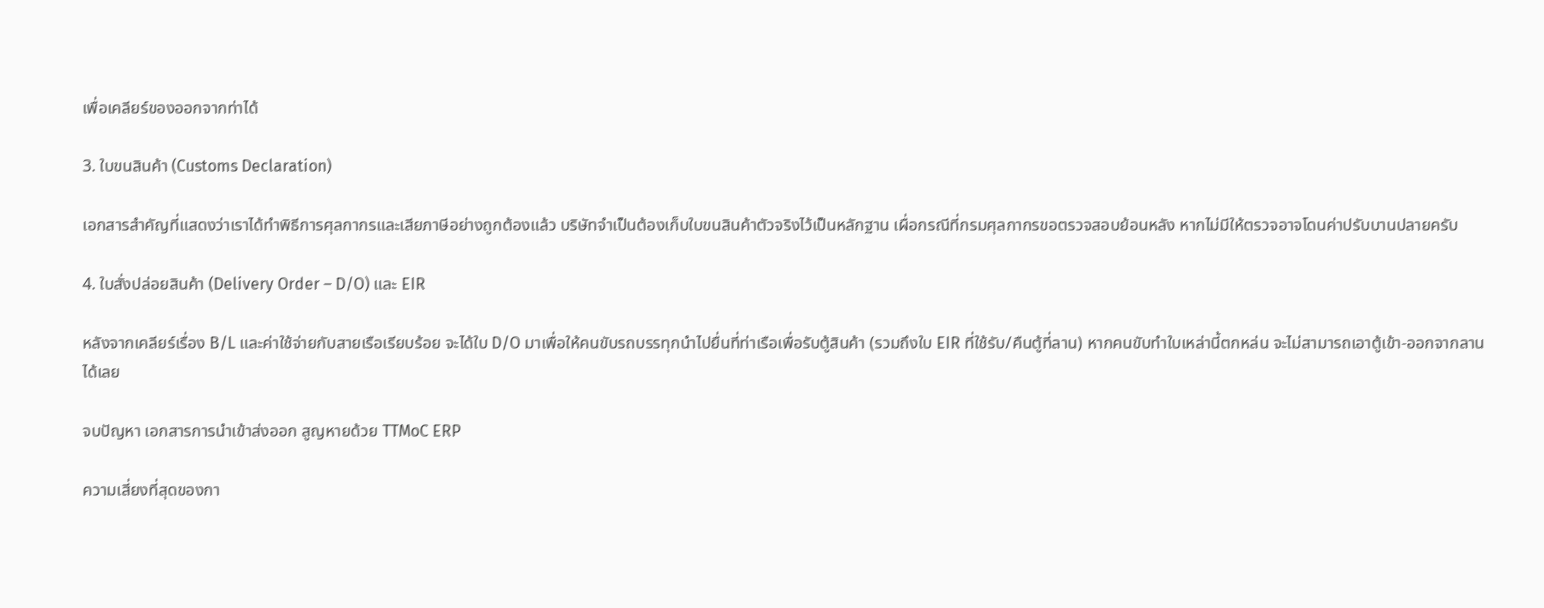เพื่อเคลียร์ของออกจากท่าได้

3. ใบขนสินค้า (Customs Declaration)

เอกสารสำคัญที่แสดงว่าเราได้ทำพิธีการศุลกากรและเสียภาษีอย่างถูกต้องแล้ว บริษัทจำเป็นต้องเก็บใบขนสินค้าตัวจริงไว้เป็นหลักฐาน เผื่อกรณีที่กรมศุลกากรขอตรวจสอบย้อนหลัง หากไม่มีให้ตรวจอาจโดนค่าปรับบานปลายครับ

4. ใบสั่งปล่อยสินค้า (Delivery Order – D/O) และ EIR

หลังจากเคลียร์เรื่อง B/L และค่าใช้จ่ายกับสายเรือเรียบร้อย จะได้ใบ D/O มาเพื่อให้คนขับรถบรรทุกนำไปยื่นที่ท่าเรือเพื่อรับตู้สินค้า (รวมถึงใบ EIR ที่ใช้รับ/คืนตู้ที่ลาน) หากคนขับทำใบเหล่านี้ตกหล่น จะไม่สามารถเอาตู้เข้า-ออกจากลานได้เลย

จบปัญหา เอกสารการนำเข้าส่งออก สูญหายด้วย TTMoC ERP

ความเสี่ยงที่สุดของกา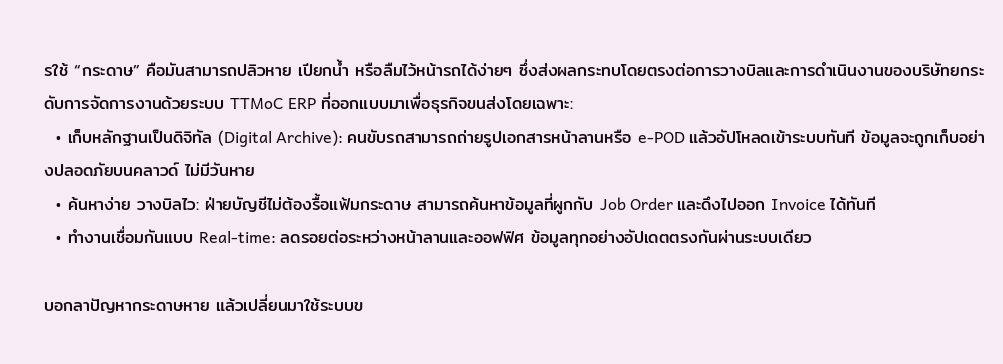รใช้ “กระดาษ” คือมันสามารถปลิวหาย เปียกน้ำ หรือลืมไว้หน้ารถได้ง่ายๆ ซึ่งส่งผลกระทบโดยตรงต่อการวางบิลและการดำเนินงานของบริษัทยกระดับการจัดการงานด้วยระบบ TTMoC ERP ที่ออกแบบมาเพื่อธุรกิจขนส่งโดยเฉพาะ:
  • เก็บหลักฐานเป็นดิจิทัล (Digital Archive): คนขับรถสามารถถ่ายรูปเอกสารหน้าลานหรือ e-POD แล้วอัปโหลดเข้าระบบทันที ข้อมูลจะถูกเก็บอย่างปลอดภัยบนคลาวด์ ไม่มีวันหาย
  • ค้นหาง่าย วางบิลไว: ฝ่ายบัญชีไม่ต้องรื้อแฟ้มกระดาษ สามารถค้นหาข้อมูลที่ผูกกับ Job Order และดึงไปออก Invoice ได้ทันที
  • ทำงานเชื่อมกันแบบ Real-time: ลดรอยต่อระหว่างหน้าลานและออฟฟิศ ข้อมูลทุกอย่างอัปเดตตรงกันผ่านระบบเดียว

บอกลาปัญหากระดาษหาย แล้วเปลี่ยนมาใช้ระบบข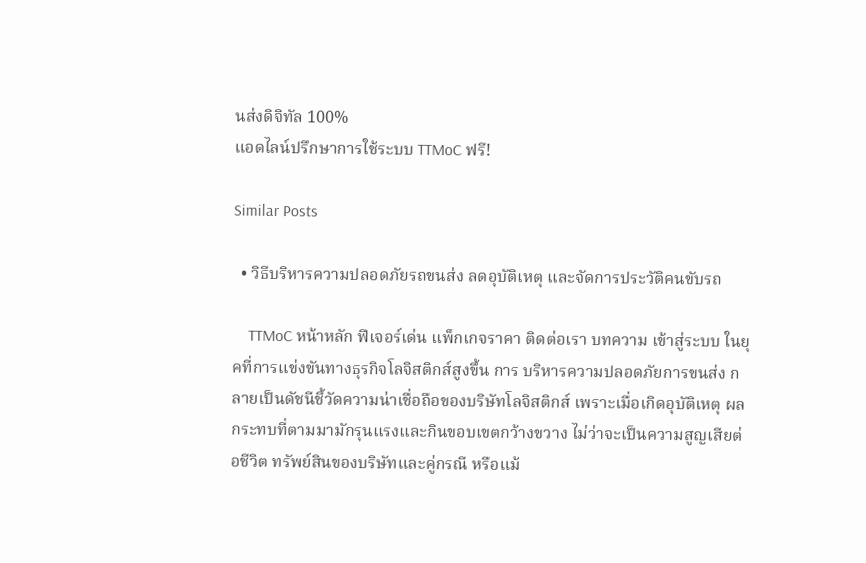นส่งดิจิทัล 100%
แอดไลน์ปรึกษาการใช้ระบบ TTMoC ฟรี!

Similar Posts

  • วิธีบริหารความปลอดภัยรถขนส่ง ลดอุบัติเหตุ และจัดการประวัติคนขับรถ

    TTMoC หน้าหลัก ฟีเจอร์เด่น แพ็กเกจราคา ติดต่อเรา บทความ เข้าสู่ระบบ ในยุคที่การแข่งขันทางธุรกิจโลจิสติกส์สูงขึ้น การ บริหารความปลอดภัยการขนส่ง กลายเป็นดัชนีชี้วัดความน่าเชื่อถือของบริษัทโลจิสติกส์ เพราะเมื่อเกิดอุบัติเหตุ ผลกระทบที่ตามมามักรุนแรงและกินขอบเขตกว้างขวาง ไม่ว่าจะเป็นความสูญเสียต่อชีวิต ทรัพย์สินของบริษัทและคู่กรณี หรือแม้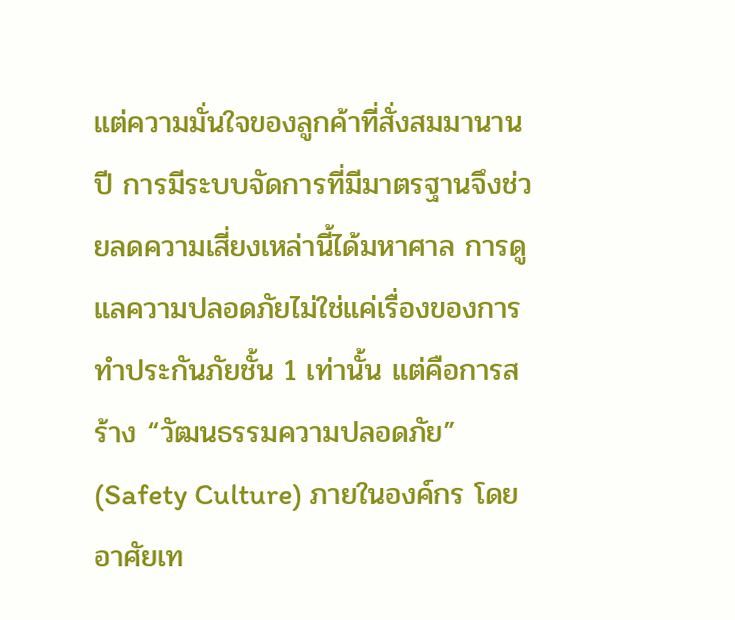แต่ความมั่นใจของลูกค้าที่สั่งสมมานานปี การมีระบบจัดการที่มีมาตรฐานจึงช่วยลดความเสี่ยงเหล่านี้ได้มหาศาล การดูแลความปลอดภัยไม่ใช่แค่เรื่องของการทำประกันภัยชั้น 1 เท่านั้น แต่คือการสร้าง “วัฒนธรรมความปลอดภัย” (Safety Culture) ภายในองค์กร โดยอาศัยเท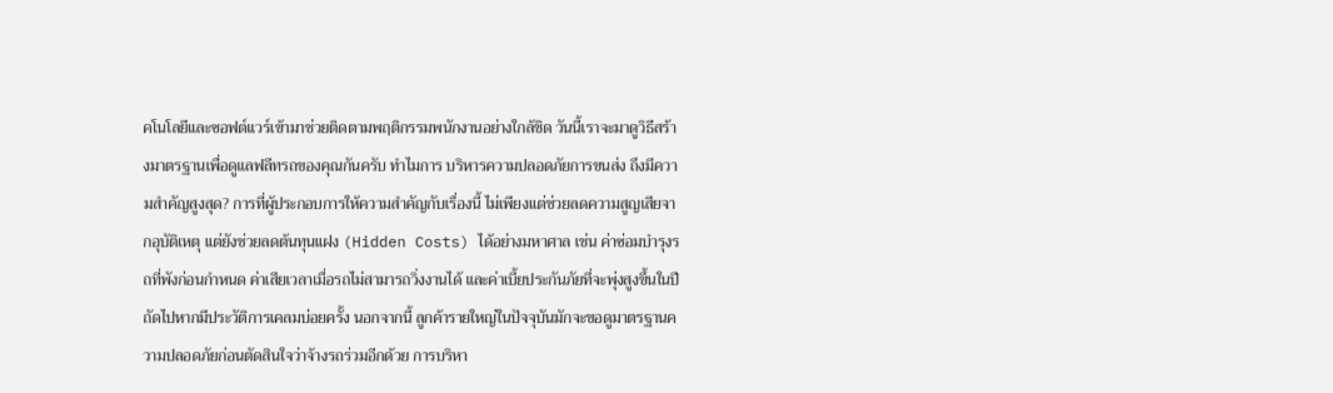คโนโลยีและซอฟต์แวร์เข้ามาช่วยติดตามพฤติกรรมพนักงานอย่างใกล้ชิด วันนี้เราจะมาดูวิธีสร้างมาตรฐานเพื่อดูแลฟลีทรถของคุณกันครับ ทำไมการ บริหารความปลอดภัยการขนส่ง ถึงมีความสำคัญสูงสุด? การที่ผู้ประกอบการให้ความสำคัญกับเรื่องนี้ ไม่เพียงแต่ช่วยลดความสูญเสียจากอุบัติเหตุ แต่ยังช่วยลดต้นทุนแฝง (Hidden Costs) ได้อย่างมหาศาล เช่น ค่าซ่อมบำรุงรถที่พังก่อนกำหนด ค่าเสียเวลาเมื่อรถไม่สามารถวิ่งงานได้ และค่าเบี้ยประกันภัยที่จะพุ่งสูงขึ้นในปีถัดไปหากมีประวัติการเคลมบ่อยครั้ง นอกจากนี้ ลูกค้ารายใหญ่ในปัจจุบันมักจะขอดูมาตรฐานความปลอดภัยก่อนตัดสินใจว่าจ้างรถร่วมอีกด้วย การบริหา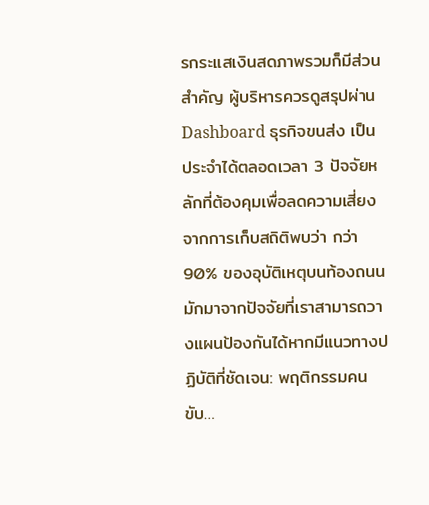รกระแสเงินสดภาพรวมก็มีส่วนสำคัญ ผู้บริหารควรดูสรุปผ่าน Dashboard ธุรกิจขนส่ง เป็นประจำได้ตลอดเวลา 3 ปัจจัยหลักที่ต้องคุมเพื่อลดความเสี่ยง จากการเก็บสถิติพบว่า กว่า 90% ของอุบัติเหตุบนท้องถนน มักมาจากปัจจัยที่เราสามารถวางแผนป้องกันได้หากมีแนวทางปฏิบัติที่ชัดเจน: พฤติกรรมคนขับ…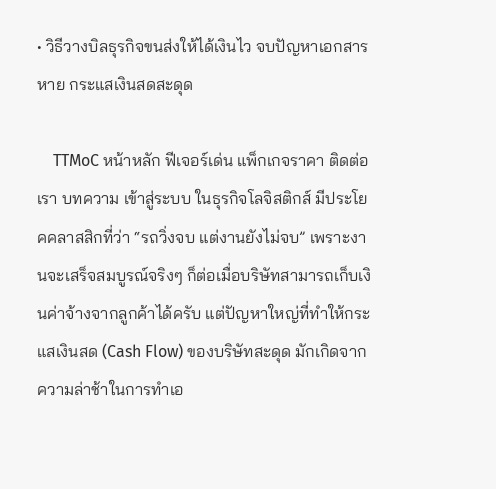• วิธีวางบิลธุรกิจขนส่งให้ได้เงินไว จบปัญหาเอกสารหาย กระแสเงินสดสะดุด

    TTMoC หน้าหลัก ฟีเจอร์เด่น แพ็กเกจราคา ติดต่อเรา บทความ เข้าสู่ระบบ ในธุรกิจโลจิสติกส์ มีประโยคคลาสสิกที่ว่า “รถวิ่งจบ แต่งานยังไม่จบ” เพราะงานจะเสร็จสมบูรณ์จริงๆ ก็ต่อเมื่อบริษัทสามารถเก็บเงินค่าจ้างจากลูกค้าได้ครับ แต่ปัญหาใหญ่ที่ทำให้กระแสเงินสด (Cash Flow) ของบริษัทสะดุด มักเกิดจากความล่าช้าในการทำเอ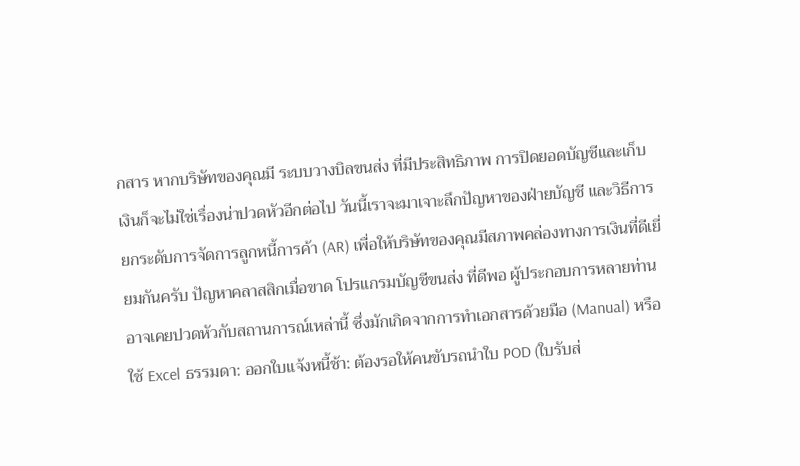กสาร หากบริษัทของคุณมี ระบบวางบิลขนส่ง ที่มีประสิทธิภาพ การปิดยอดบัญชีและเก็บเงินก็จะไม่ใช่เรื่องน่าปวดหัวอีกต่อไป วันนี้เราจะมาเจาะลึกปัญหาของฝ่ายบัญชี และวิธีการยกระดับการจัดการลูกหนี้การค้า (AR) เพื่อให้บริษัทของคุณมีสภาพคล่องทางการเงินที่ดีเยี่ยมกันครับ ปัญหาคลาสสิกเมื่อขาด โปรแกรมบัญชีขนส่ง ที่ดีพอ ผู้ประกอบการหลายท่านอาจเคยปวดหัวกับสถานการณ์เหล่านี้ ซึ่งมักเกิดจากการทำเอกสารด้วยมือ (Manual) หรือใช้ Excel ธรรมดา: ออกใบแจ้งหนี้ช้า: ต้องรอให้คนขับรถนำใบ POD (ใบรับส่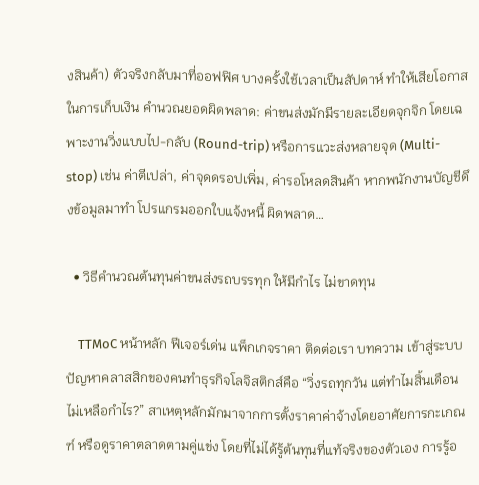งสินค้า) ตัวจริงกลับมาที่ออฟฟิศ บางครั้งใช้เวลาเป็นสัปดาห์ ทำให้เสียโอกาสในการเก็บเงิน คำนวณยอดผิดพลาด: ค่าขนส่งมักมีรายละเอียดจุกจิก โดยเฉพาะงานวิ่งแบบไป-กลับ (Round-trip) หรือการแวะส่งหลายจุด (Multi-stop) เช่น ค่าตีเปล่า, ค่าจุดดรอปเพิ่ม, ค่ารอโหลดสินค้า หากพนักงานบัญชีดึงข้อมูลมาทำ โปรแกรมออกใบแจ้งหนี้ ผิดพลาด…

  • วิธีคำนวณต้นทุนค่าขนส่งรถบรรทุก ให้มีกำไร ไม่ขาดทุน

    TTMoC หน้าหลัก ฟีเจอร์เด่น แพ็กเกจราคา ติดต่อเรา บทความ เข้าสู่ระบบ ปัญหาคลาสสิกของคนทำธุรกิจโลจิสติกส์คือ “วิ่งรถทุกวัน แต่ทำไมสิ้นเดือนไม่เหลือกำไร?” สาเหตุหลักมักมาจากการตั้งราคาค่าจ้างโดยอาศัยการกะเกณฑ์ หรือดูราคาตลาดตามคู่แข่ง โดยที่ไม่ได้รู้ต้นทุนที่แท้จริงของตัวเอง การรู้อ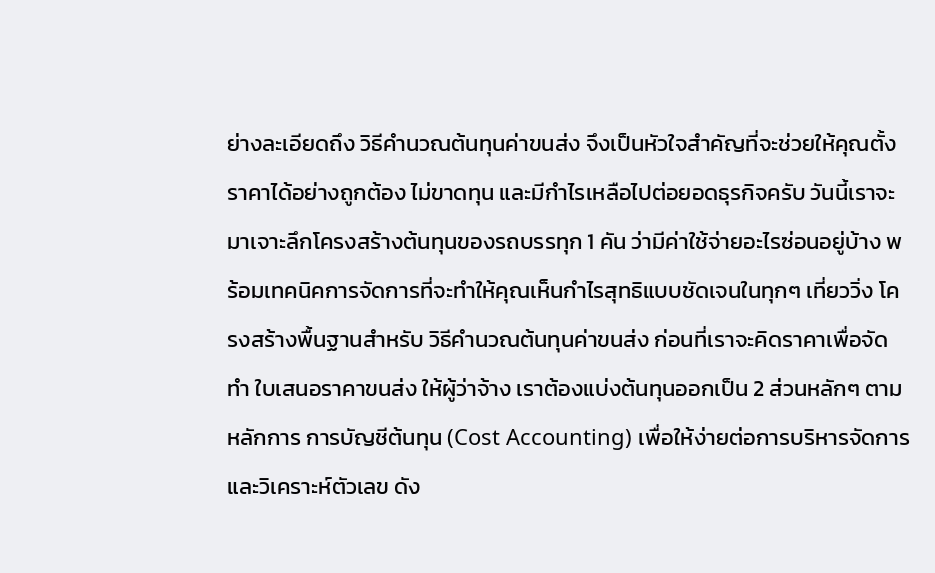ย่างละเอียดถึง วิธีคำนวณต้นทุนค่าขนส่ง จึงเป็นหัวใจสำคัญที่จะช่วยให้คุณตั้งราคาได้อย่างถูกต้อง ไม่ขาดทุน และมีกำไรเหลือไปต่อยอดธุรกิจครับ วันนี้เราจะมาเจาะลึกโครงสร้างต้นทุนของรถบรรทุก 1 คัน ว่ามีค่าใช้จ่ายอะไรซ่อนอยู่บ้าง พร้อมเทคนิคการจัดการที่จะทำให้คุณเห็นกำไรสุทธิแบบชัดเจนในทุกๆ เที่ยววิ่ง โครงสร้างพื้นฐานสำหรับ วิธีคำนวณต้นทุนค่าขนส่ง ก่อนที่เราจะคิดราคาเพื่อจัดทำ ใบเสนอราคาขนส่ง ให้ผู้ว่าจ้าง เราต้องแบ่งต้นทุนออกเป็น 2 ส่วนหลักๆ ตามหลักการ การบัญชีต้นทุน (Cost Accounting) เพื่อให้ง่ายต่อการบริหารจัดการและวิเคราะห์ตัวเลข ดัง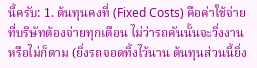นี้ครับ: 1. ต้นทุนคงที่ (Fixed Costs) คือค่าใช้จ่ายที่บริษัทต้องจ่ายทุกเดือน ไม่ว่ารถคันนั้นจะวิ่งงานหรือไม่ก็ตาม (ยิ่งรถจอดทิ้งไว้นาน ต้นทุนส่วนนี้ยิ่ง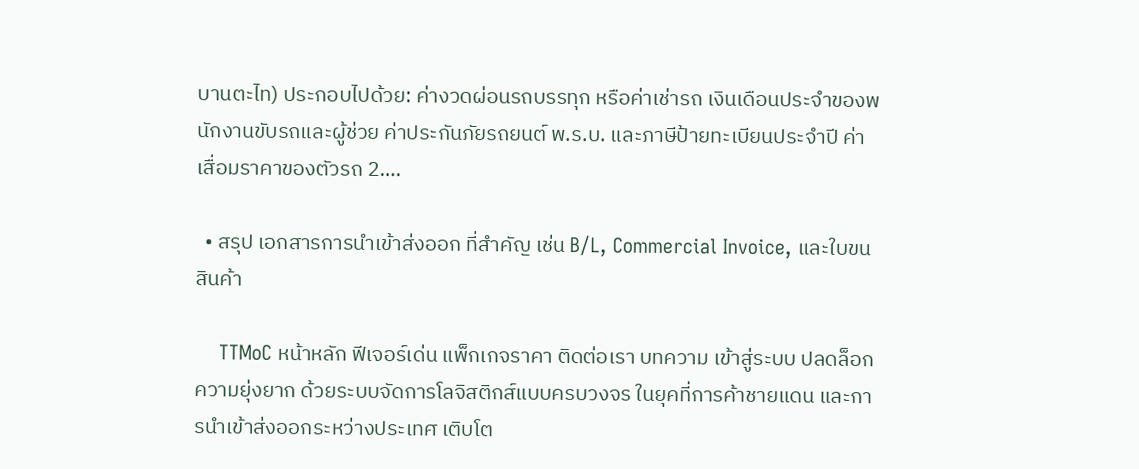บานตะไท) ประกอบไปด้วย: ค่างวดผ่อนรถบรรทุก หรือค่าเช่ารถ เงินเดือนประจำของพนักงานขับรถและผู้ช่วย ค่าประกันภัยรถยนต์ พ.ร.บ. และภาษีป้ายทะเบียนประจำปี ค่าเสื่อมราคาของตัวรถ 2….

  • สรุป เอกสารการนำเข้าส่งออก ที่สำคัญ เช่น B/L, Commercial Invoice, และใบขนสินค้า

    TTMoC หน้าหลัก ฟีเจอร์เด่น แพ็กเกจราคา ติดต่อเรา บทความ เข้าสู่ระบบ ปลดล็อกความยุ่งยาก ด้วยระบบจัดการโลจิสติกส์แบบครบวงจร ในยุคที่การค้าชายแดน และการนำเข้าส่งออกระหว่างประเทศ เติบโต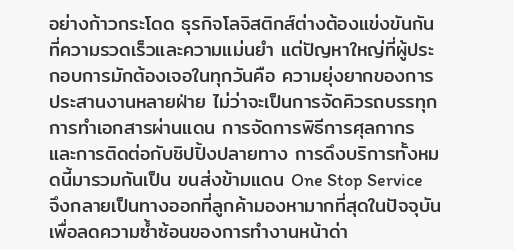อย่างก้าวกระโดด ธุรกิจโลจิสติกส์ต่างต้องแข่งขันกันที่ความรวดเร็วและความแม่นยำ แต่ปัญหาใหญ่ที่ผู้ประกอบการมักต้องเจอในทุกวันคือ ความยุ่งยากของการประสานงานหลายฝ่าย ไม่ว่าจะเป็นการจัดคิวรถบรรทุก การทำเอกสารผ่านแดน การจัดการพิธีการศุลกากร และการติดต่อกับชิปปิ้งปลายทาง การดึงบริการทั้งหมดนี้มารวมกันเป็น ขนส่งข้ามแดน One Stop Service จึงกลายเป็นทางออกที่ลูกค้ามองหามากที่สุดในปัจจุบัน เพื่อลดความซ้ำซ้อนของการทำงานหน้าด่า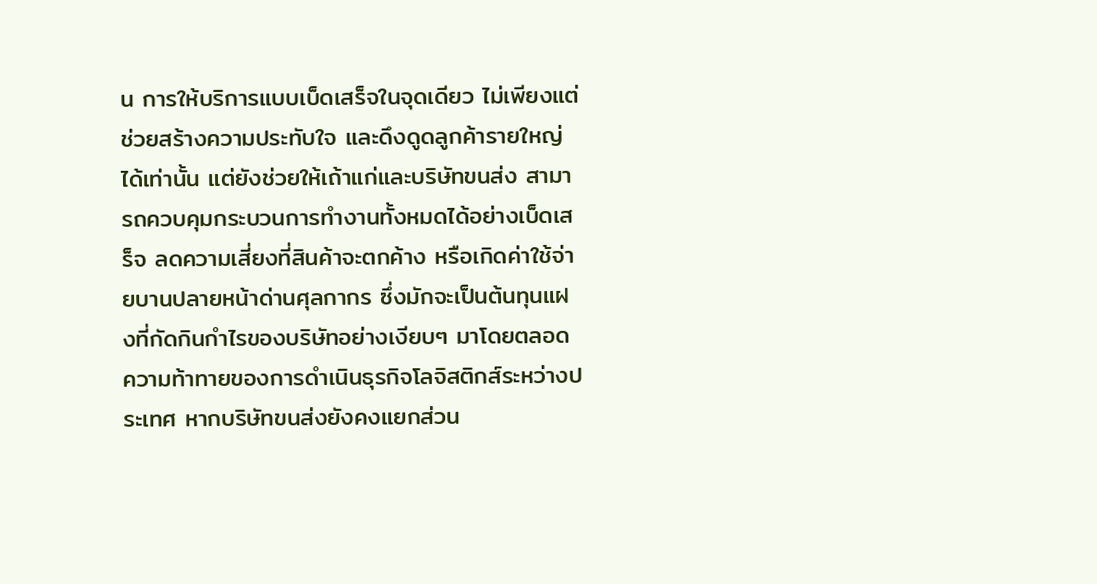น การให้บริการแบบเบ็ดเสร็จในจุดเดียว ไม่เพียงแต่ช่วยสร้างความประทับใจ และดึงดูดลูกค้ารายใหญ่ได้เท่านั้น แต่ยังช่วยให้เถ้าแก่และบริษัทขนส่ง สามารถควบคุมกระบวนการทำงานทั้งหมดได้อย่างเบ็ดเสร็จ ลดความเสี่ยงที่สินค้าจะตกค้าง หรือเกิดค่าใช้จ่ายบานปลายหน้าด่านศุลกากร ซึ่งมักจะเป็นต้นทุนแฝงที่กัดกินกำไรของบริษัทอย่างเงียบๆ มาโดยตลอด ความท้าทายของการดำเนินธุรกิจโลจิสติกส์ระหว่างประเทศ หากบริษัทขนส่งยังคงแยกส่วน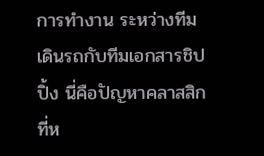การทำงาน ระหว่างทีมเดินรถกับทีมเอกสารชิปปิ้ง นี่คือปัญหาคลาสสิกที่ห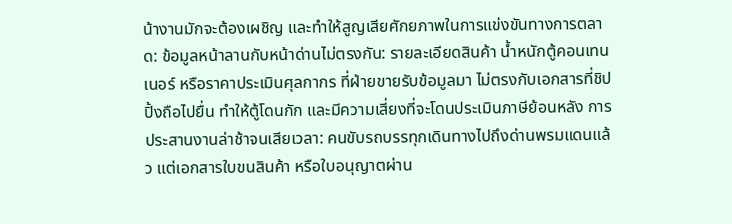น้างานมักจะต้องเผชิญ และทำให้สูญเสียศักยภาพในการแข่งขันทางการตลาด: ข้อมูลหน้าลานกับหน้าด่านไม่ตรงกัน: รายละเอียดสินค้า น้ำหนักตู้คอนเทนเนอร์ หรือราคาประเมินศุลกากร ที่ฝ่ายขายรับข้อมูลมา ไม่ตรงกับเอกสารที่ชิปปิ้งถือไปยื่น ทำให้ตู้โดนกัก และมีความเสี่ยงที่จะโดนประเมินภาษีย้อนหลัง การประสานงานล่าช้าจนเสียเวลา: คนขับรถบรรทุกเดินทางไปถึงด่านพรมแดนแล้ว แต่เอกสารใบขนสินค้า หรือใบอนุญาตผ่าน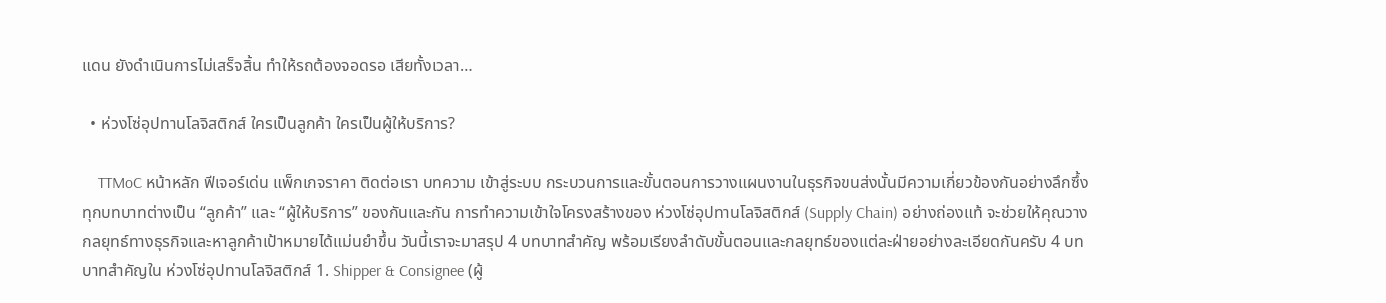แดน ยังดำเนินการไม่เสร็จสิ้น ทำให้รถต้องจอดรอ เสียทั้งเวลา…

  • ห่วงโซ่อุปทานโลจิสติกส์ ใครเป็นลูกค้า ใครเป็นผู้ให้บริการ?

    TTMoC หน้าหลัก ฟีเจอร์เด่น แพ็กเกจราคา ติดต่อเรา บทความ เข้าสู่ระบบ กระบวนการและขั้นตอนการวางแผนงานในธุรกิจขนส่งนั้นมีความเกี่ยวข้องกันอย่างลึกซึ้ง ทุกบทบาทต่างเป็น “ลูกค้า” และ “ผู้ให้บริการ” ของกันและกัน การทำความเข้าใจโครงสร้างของ ห่วงโซ่อุปทานโลจิสติกส์ (Supply Chain) อย่างถ่องแท้ จะช่วยให้คุณวางกลยุทธ์ทางธุรกิจและหาลูกค้าเป้าหมายได้แม่นยำขึ้น วันนี้เราจะมาสรุป 4 บทบาทสำคัญ พร้อมเรียงลำดับขั้นตอนและกลยุทธ์ของแต่ละฝ่ายอย่างละเอียดกันครับ 4 บทบาทสำคัญใน ห่วงโซ่อุปทานโลจิสติกส์ 1. Shipper & Consignee (ผู้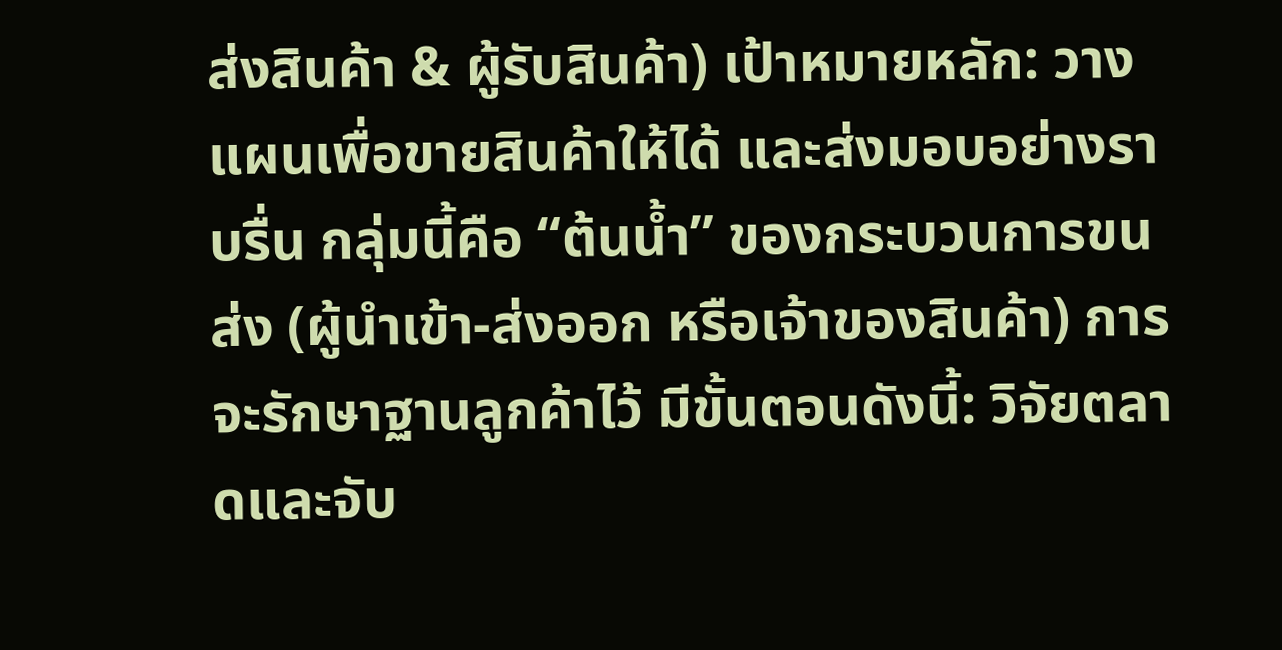ส่งสินค้า & ผู้รับสินค้า) เป้าหมายหลัก: วางแผนเพื่อขายสินค้าให้ได้ และส่งมอบอย่างราบรื่น กลุ่มนี้คือ “ต้นน้ำ” ของกระบวนการขนส่ง (ผู้นำเข้า-ส่งออก หรือเจ้าของสินค้า) การจะรักษาฐานลูกค้าไว้ มีขั้นตอนดังนี้: วิจัยตลาดและจับ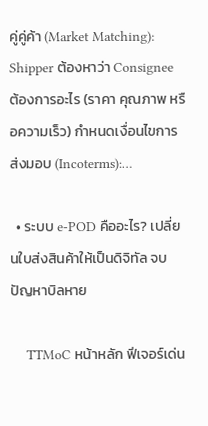คู่คู่ค้า (Market Matching): Shipper ต้องหาว่า Consignee ต้องการอะไร (ราคา คุณภาพ หรือความเร็ว) กำหนดเงื่อนไขการส่งมอบ (Incoterms):…

  • ระบบ e-POD คืออะไร? เปลี่ยนใบส่งสินค้าให้เป็นดิจิทัล จบปัญหาบิลหาย

    TTMoC หน้าหลัก ฟีเจอร์เด่น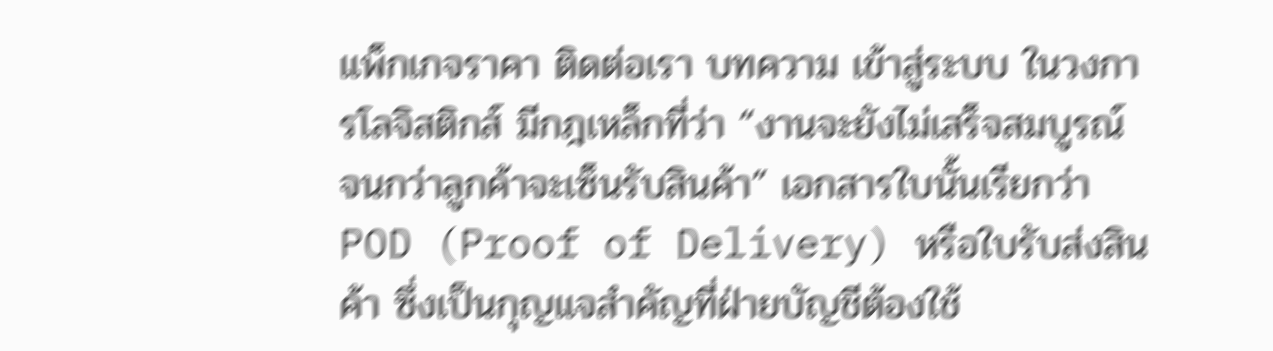แพ็กเกจราคา ติดต่อเรา บทความ เข้าสู่ระบบ ในวงการโลจิสติกส์ มีกฎเหล็กที่ว่า “งานจะยังไม่เสร็จสมบูรณ์ จนกว่าลูกค้าจะเซ็นรับสินค้า” เอกสารใบนั้นเรียกว่า POD (Proof of Delivery) หรือใบรับส่งสินค้า ซึ่งเป็นกุญแจสำคัญที่ฝ่ายบัญชีต้องใช้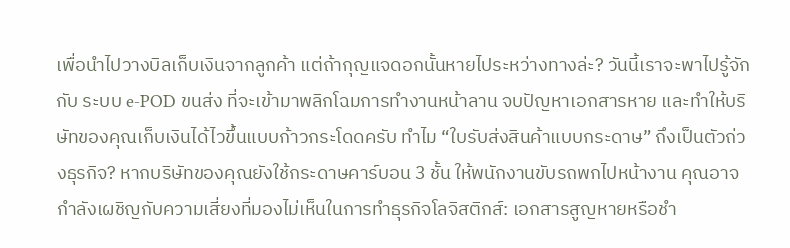เพื่อนำไปวางบิลเก็บเงินจากลูกค้า แต่ถ้ากุญแจดอกนั้นหายไประหว่างทางล่ะ? วันนี้เราจะพาไปรู้จักกับ ระบบ e-POD ขนส่ง ที่จะเข้ามาพลิกโฉมการทำงานหน้าลาน จบปัญหาเอกสารหาย และทำให้บริษัทของคุณเก็บเงินได้ไวขึ้นแบบก้าวกระโดดครับ ทำไม “ใบรับส่งสินค้าแบบกระดาษ” ถึงเป็นตัวถ่วงธุรกิจ? หากบริษัทของคุณยังใช้กระดาษคาร์บอน 3 ชั้น ให้พนักงานขับรถพกไปหน้างาน คุณอาจกำลังเผชิญกับความเสี่ยงที่มองไม่เห็นในการทำธุรกิจโลจิสติกส์: เอกสารสูญหายหรือชำ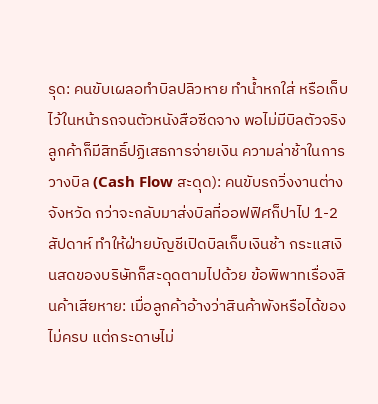รุด: คนขับเผลอทำบิลปลิวหาย ทำน้ำหกใส่ หรือเก็บไว้ในหน้ารถจนตัวหนังสือซีดจาง พอไม่มีบิลตัวจริง ลูกค้าก็มีสิทธิ์ปฏิเสธการจ่ายเงิน ความล่าช้าในการวางบิล (Cash Flow สะดุด): คนขับรถวิ่งงานต่างจังหวัด กว่าจะกลับมาส่งบิลที่ออฟฟิศก็ปาไป 1-2 สัปดาห์ ทำให้ฝ่ายบัญชีเปิดบิลเก็บเงินช้า กระแสเงินสดของบริษัทก็สะดุดตามไปด้วย ข้อพิพาทเรื่องสินค้าเสียหาย: เมื่อลูกค้าอ้างว่าสินค้าพังหรือได้ของไม่ครบ แต่กระดาษไม่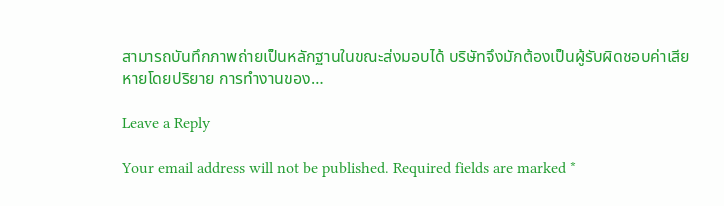สามารถบันทึกภาพถ่ายเป็นหลักฐานในขณะส่งมอบได้ บริษัทจึงมักต้องเป็นผู้รับผิดชอบค่าเสียหายโดยปริยาย การทำงานของ…

Leave a Reply

Your email address will not be published. Required fields are marked *